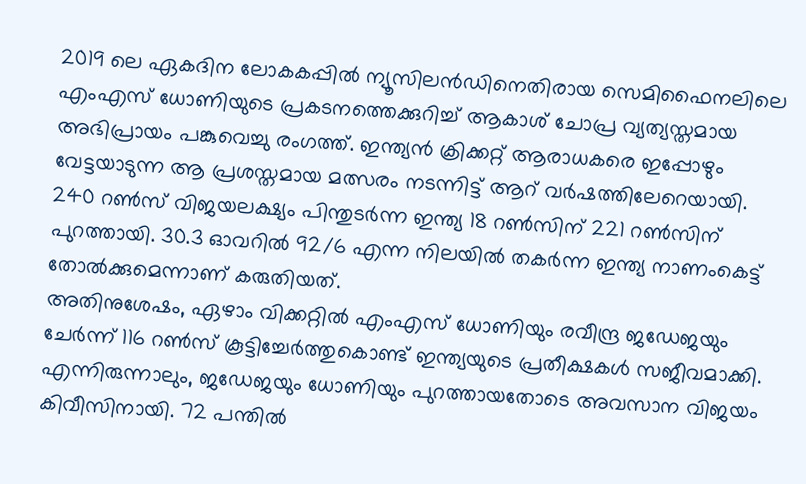2019 ലെ ഏകദിന ലോകകപ്പിൽ ന്യൂസിലൻഡിനെതിരായ സെമിഫൈനലിലെ എംഎസ് ധോണിയുടെ പ്രകടനത്തെക്കുറിച്ച് ആകാശ് ചോപ്ര വ്യത്യസ്തമായ അഭിപ്രായം പങ്കുവെച്ചു രംഗത്ത്. ഇന്ത്യൻ ക്രിക്കറ്റ് ആരാധകരെ ഇപ്പോഴും വേട്ടയാടുന്ന ആ പ്രശസ്തമായ മത്സരം നടന്നിട്ട് ആറ് വർഷത്തിലേറെയായി. 240 റൺസ് വിജയലക്ഷ്യം പിന്തുടർന്ന ഇന്ത്യ 18 റൺസിന് 221 റൺസിന് പുറത്തായി. 30.3 ഓവറിൽ 92/6 എന്ന നിലയിൽ തകർന്ന ഇന്ത്യ നാണംകെട്ട് തോൽക്കുമെന്നാണ് കരുതിയത്.
അതിനുശേഷം, ഏഴാം വിക്കറ്റിൽ എംഎസ് ധോണിയും രവീന്ദ്ര ജഡേജയും ചേർന്ന് 116 റൺസ് കൂട്ടിച്ചേർത്തുകൊണ്ട് ഇന്ത്യയുടെ പ്രതീക്ഷകൾ സജീവമാക്കി. എന്നിരുന്നാലും, ജഡേജയും ധോണിയും പുറത്തായതോടെ അവസാന വിജയം കിവീസിനായി. 72 പന്തിൽ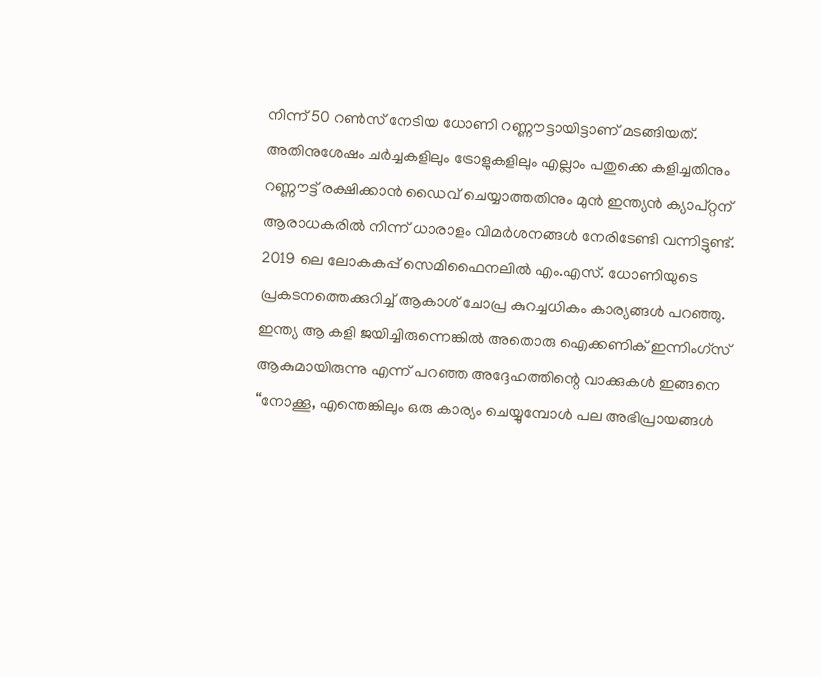നിന്ന് 50 റൺസ് നേടിയ ധോണി റണ്ണൗട്ടായിട്ടാണ് മടങ്ങിയത്. അതിനുശേഷം ചർച്ചകളിലും ട്രോളുകളിലും എല്ലാം പതുക്കെ കളിച്ചതിനും റണ്ണൗട്ട് രക്ഷിക്കാൻ ഡൈവ് ചെയ്യാത്തതിനും മുൻ ഇന്ത്യൻ ക്യാപ്റ്റന് ആരാധകരിൽ നിന്ന് ധാരാളം വിമർശനങ്ങൾ നേരിടേണ്ടി വന്നിട്ടുണ്ട്.
2019 ലെ ലോകകപ്പ് സെമിഫൈനലിൽ എം.എസ്. ധോണിയുടെ പ്രകടനത്തെക്കുറിച്ച് ആകാശ് ചോപ്ര കുറച്ചധികം കാര്യങ്ങൾ പറഞ്ഞു. ഇന്ത്യ ആ കളി ജയിച്ചിരുന്നെങ്കിൽ അതൊരു ഐക്കണിക് ഇന്നിംഗ്സ് ആകുമായിരുന്നു എന്ന് പറഞ്ഞ അദ്ദേഹത്തിന്റെ വാക്കുകൾ ഇങ്ങനെ “നോക്കൂ, എന്തെങ്കിലും ഒരു കാര്യം ചെയ്യുമ്പോൾ പല അഭിപ്രായങ്ങൾ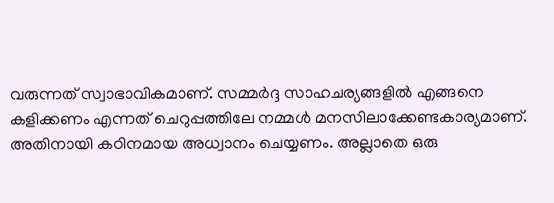വരുന്നത് സ്വാഭാവികമാണ്. സമ്മർദ്ദ സാഹചര്യങ്ങളിൽ എങ്ങനെ കളിക്കണം എന്നത് ചെറുപ്പത്തിലേ നമ്മൾ മനസിലാക്കേണ്ടകാര്യമാണ്. അതിനായി കഠിനമായ അധ്വാനം ചെയ്യണം. അല്ലാതെ ഒരു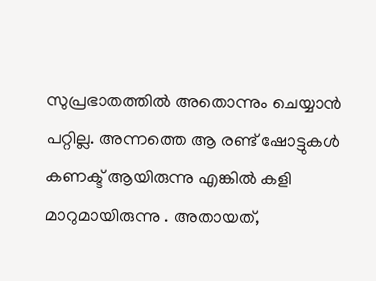സുപ്രഭാതത്തിൽ അതൊന്നും ചെയ്യാൻ പറ്റില്ല. അന്നത്തെ ആ രണ്ട് ഷോട്ടുകൾ കണക്ട് ആയിരുന്നു എങ്കിൽ കളി മാറുമായിരുന്നു . അതായത്,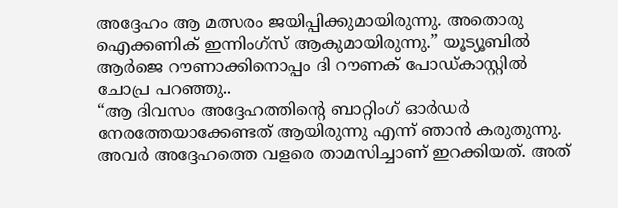അദ്ദേഹം ആ മത്സരം ജയിപ്പിക്കുമായിരുന്നു. അതൊരു ഐക്കണിക് ഇന്നിംഗ്സ് ആകുമായിരുന്നു.” യൂട്യൂബിൽ ആർജെ റൗണാക്കിനൊപ്പം ദി റൗണക് പോഡ്കാസ്റ്റിൽ ചോപ്ര പറഞ്ഞു..
“ആ ദിവസം അദ്ദേഹത്തിന്റെ ബാറ്റിംഗ് ഓർഡർ നേരത്തേയാക്കേണ്ടത് ആയിരുന്നു എന്ന് ഞാൻ കരുതുന്നു. അവർ അദ്ദേഹത്തെ വളരെ താമസിച്ചാണ് ഇറക്കിയത്. അത്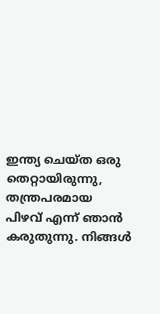ഇന്ത്യ ചെയ്ത ഒരു തെറ്റായിരുന്നു, തന്ത്രപരമായ പിഴവ് എന്ന് ഞാൻ കരുതുന്നു. നിങ്ങൾ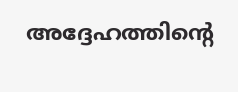അദ്ദേഹത്തിന്റെ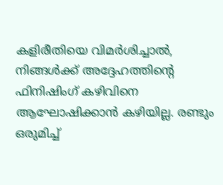കളിരീതിയെ വിമർശിച്ചാൽ, നിങ്ങൾക്ക് അദ്ദേഹത്തിന്റെ ഫിനിഷിംഗ് കഴിവിനെ ആഘോഷിക്കാൻ കഴിയില്ല. രണ്ടും ഒരുമിച്ച്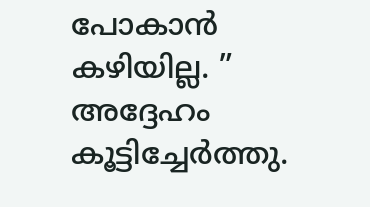പോകാൻ കഴിയില്ല. ” അദ്ദേഹം കൂട്ടിച്ചേർത്തു.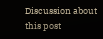Discussion about this post